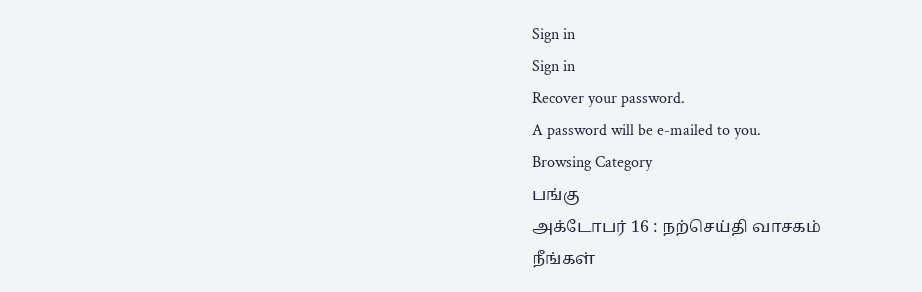Sign in
Sign in
Recover your password.
A password will be e-mailed to you.
Browsing Category
பங்கு
அக்டோபர் 16 : நற்செய்தி வாசகம்
நீங்கள்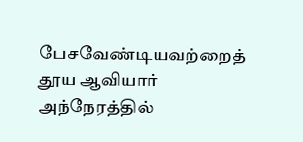பேசவேண்டியவற்றைத் தூய ஆவியார் அந்நேரத்தில்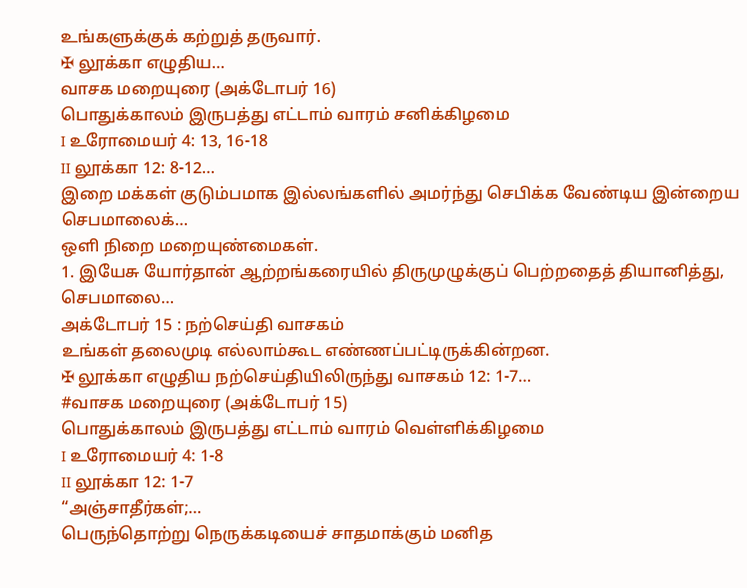உங்களுக்குக் கற்றுத் தருவார்.
✠ லூக்கா எழுதிய…
வாசக மறையுரை (அக்டோபர் 16)
பொதுக்காலம் இருபத்து எட்டாம் வாரம் சனிக்கிழமை
I உரோமையர் 4: 13, 16-18
II லூக்கா 12: 8-12…
இறை மக்கள் குடும்பமாக இல்லங்களில் அமர்ந்து செபிக்க வேண்டிய இன்றைய செபமாலைக்…
ஒளி நிறை மறையுண்மைகள்.
1. இயேசு யோர்தான் ஆற்றங்கரையில் திருமுழுக்குப் பெற்றதைத் தியானித்து,
செபமாலை…
அக்டோபர் 15 : நற்செய்தி வாசகம்
உங்கள் தலைமுடி எல்லாம்கூட எண்ணப்பட்டிருக்கின்றன.
✠ லூக்கா எழுதிய நற்செய்தியிலிருந்து வாசகம் 12: 1-7…
#வாசக மறையுரை (அக்டோபர் 15)
பொதுக்காலம் இருபத்து எட்டாம் வாரம் வெள்ளிக்கிழமை
I உரோமையர் 4: 1-8
II லூக்கா 12: 1-7
“அஞ்சாதீர்கள்;…
பெருந்தொற்று நெருக்கடியைச் சாதமாக்கும் மனித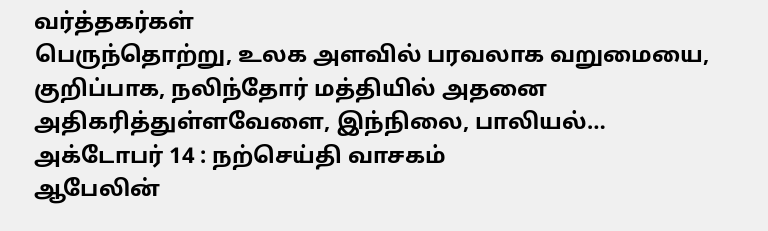வர்த்தகர்கள்
பெருந்தொற்று, உலக அளவில் பரவலாக வறுமையை, குறிப்பாக, நலிந்தோர் மத்தியில் அதனை அதிகரித்துள்ளவேளை, இந்நிலை, பாலியல்…
அக்டோபர் 14 : நற்செய்தி வாசகம்
ஆபேலின்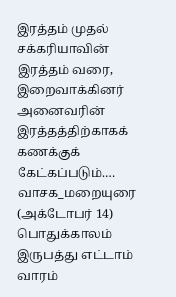இரத்தம் முதல் சக்கரியாவின் இரத்தம் வரை, இறைவாக்கினர் அனைவரின் இரத்தத்திற்காகக் கணக்குக் கேட்கப்படும்.…
வாசக_மறையுரை (அக்டோபர் 14)
பொதுக்காலம் இருபத்து எட்டாம் வாரம்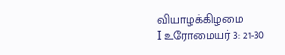வியாழக்கிழமை
I உரோமையர் 3: 21-30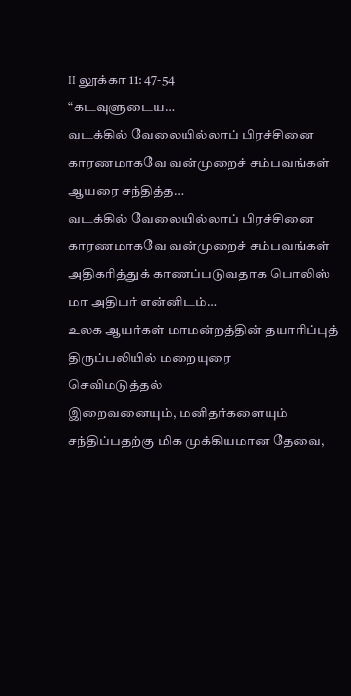II லூக்கா 11: 47-54
“கடவுளுடைய…
வடக்கில் வேலையில்லாப் பிரச்சினை காரணமாகவே வன்முறைச் சம்பவங்கள் ஆயரை சந்தித்த…
வடக்கில் வேலையில்லாப் பிரச்சினை காரணமாகவே வன்முறைச் சம்பவங்கள் அதிகரித்துக் காணப்படுவதாக பொலிஸ் மா அதிபர் என்னிடம்…
உலக ஆயர்கள் மாமன்றத்தின் தயாரிப்புத் திருப்பலியில் மறையுரை
செவிமடுத்தல்
இறைவனையும், மனிதர்களையும் சந்திப்பதற்கு மிக முக்கியமான தேவை,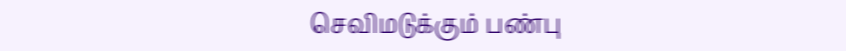செவிமடுக்கும் பண்பு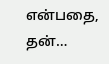என்பதை, தன்…